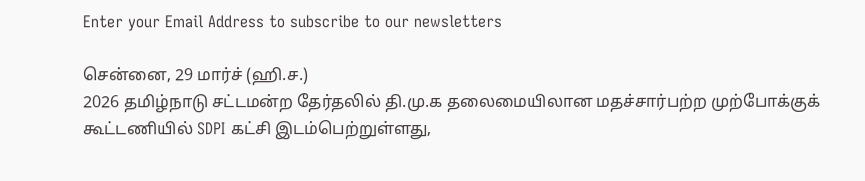Enter your Email Address to subscribe to our newsletters

சென்னை, 29 மார்ச் (ஹி.ச.)
2026 தமிழ்நாடு சட்டமன்ற தேர்தலில் தி.மு.க தலைமையிலான மதச்சார்பற்ற முற்போக்குக் கூட்டணியில் SDPI கட்சி இடம்பெற்றுள்ளது,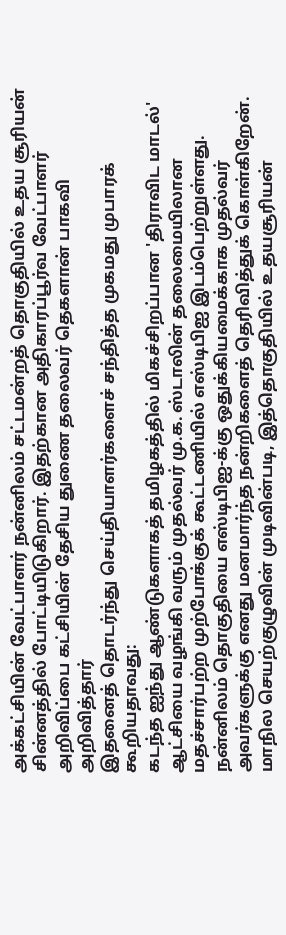அக்கட்சியின் வேட்பாளர் நன்னிலம் சட்டமன்றத் தொகுதியில் உதய சூரியன் சின்னத்தில் போட்டியிடுகிறார். இதற்கான அதிகாரப்பூர்வ வேட்பாளர் அறிவிப்பை கட்சியின் தேசிய துணை தலைவர் தெகளான் பாகவி அறிவித்தார்
இதனைத் தொடர்ந்து செய்தியாளர்களைச் சந்தித்த முகமது முபாரக் கூறியதாவது:
கடந்த ஐந்து ஆண்டுகளாகத் தமிழகத்தில் மிகச்சிறப்பான 'திராவிட மாடல்' ஆட்சியை வழங்கி வரும் முதல்வர் மு.க. ஸ்டாலின் தலைமையிலான மதச்சார்பற்ற முற்போக்குக் கூட்டணியில் எஸ்டிபிஐ இடம்பெற்றுள்ளது. நன்னிலம் தொகுதியை எஸ்டிபிஐ-க்கு ஒதுக்கியமைக்காக முதல்வர் அவர்களுக்கு எனது மனமார்ந்த நன்றிகளைத் தெரிவித்துக் கொள்கிறேன்.
மாநில செயற்குழுவின் முடிவின்படி, இத்தொகுதியில் உதயசூரியன்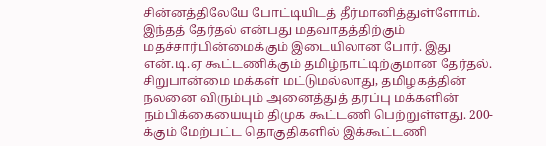சின்னத்திலேயே போட்டியிடத் தீர்மானித்துள்ளோம்.
இந்தத் தேர்தல் என்பது மதவாதத்திற்கும் மதச்சார்பின்மைக்கும் இடையிலான போர். இது என்.டி.ஏ கூட்டணிக்கும் தமிழ்நாட்டிற்குமான தேர்தல். சிறுபான்மை மக்கள் மட்டுமல்லாது, தமிழகத்தின் நலனை விரும்பும் அனைத்துத் தரப்பு மக்களின் நம்பிக்கையையும் திமுக கூட்டணி பெற்றுள்ளது. 200-க்கும் மேற்பட்ட தொகுதிகளில் இக்கூட்டணி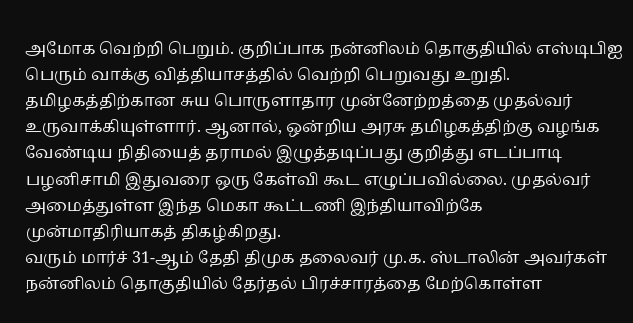அமோக வெற்றி பெறும். குறிப்பாக நன்னிலம் தொகுதியில் எஸ்டிபிஐ பெரும் வாக்கு வித்தியாசத்தில் வெற்றி பெறுவது உறுதி.
தமிழகத்திற்கான சுய பொருளாதார முன்னேற்றத்தை முதல்வர் உருவாக்கியுள்ளார். ஆனால், ஒன்றிய அரசு தமிழகத்திற்கு வழங்க வேண்டிய நிதியைத் தராமல் இழுத்தடிப்பது குறித்து எடப்பாடி பழனிசாமி இதுவரை ஒரு கேள்வி கூட எழுப்பவில்லை. முதல்வர் அமைத்துள்ள இந்த மெகா கூட்டணி இந்தியாவிற்கே முன்மாதிரியாகத் திகழ்கிறது.
வரும் மார்ச் 31-ஆம் தேதி திமுக தலைவர் மு.க. ஸ்டாலின் அவர்கள் நன்னிலம் தொகுதியில் தேர்தல் பிரச்சாரத்தை மேற்கொள்ள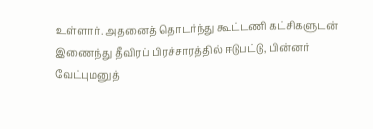உள்ளார். அதனைத் தொடர்ந்து கூட்டணி கட்சிகளுடன் இணைந்து தீவிரப் பிரச்சாரத்தில் ஈடுபட்டு, பின்னர் வேட்புமனுத்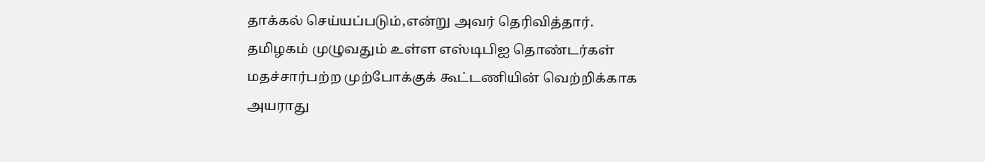தாக்கல் செய்யப்படும்,என்று அவர் தெரிவித்தார்.
தமிழகம் முழுவதும் உள்ள எஸ்டிபிஐ தொண்டர்கள் மதச்சார்பற்ற முற்போக்குக் கூட்டணியின் வெற்றிக்காக அயராது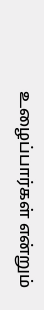உழைப்பார்கள் என்றும்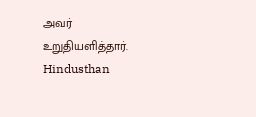அவர் உறுதியளித்தார்.
Hindusthan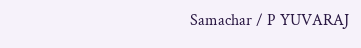Samachar / P YUVARAJ